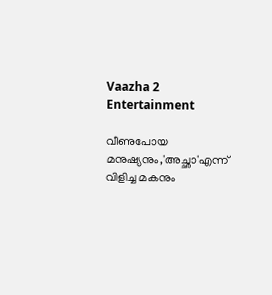Vaazha 2
Entertainment

വീണുപോയ മനുഷ്യനും,'അച്ഛാ'എന്ന് വിളിച്ച മകനും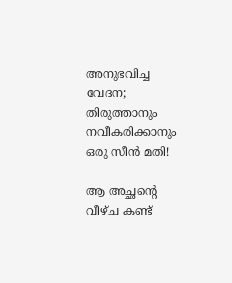അനുഭവിച്ച വേദന; തിരുത്താനും നവീകരിക്കാനും ഒരു സീന്‍ മതി!

ആ അച്ഛന്റെ വീഴ്ച കണ്ട്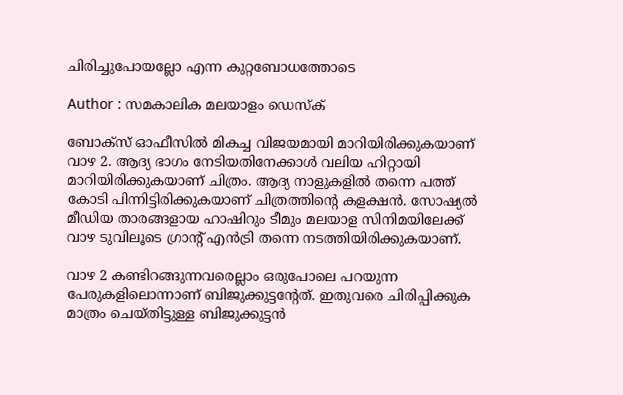ചിരിച്ചുപോയല്ലോ എന്ന കുറ്റബോധത്തോടെ

Author : സമകാലിക മലയാളം ഡെസ്ക്

ബോക്‌സ് ഓഫീസില്‍ മികച്ച വിജയമായി മാറിയിരിക്കുകയാണ് വാഴ 2. ആദ്യ ഭാഗം നേടിയതിനേക്കാള്‍ വലിയ ഹിറ്റായി മാറിയിരിക്കുകയാണ് ചിത്രം. ആദ്യ നാളുകളില്‍ തന്നെ പത്ത് കോടി പിന്നിട്ടിരിക്കുകയാണ് ചിത്രത്തിന്റെ കളക്ഷന്‍. സോഷ്യല്‍ മീഡിയ താരങ്ങളായ ഹാഷിറും ടീമും മലയാള സിനിമയിലേക്ക് വാഴ ടുവിലൂടെ ഗ്രാന്റ് എന്‍ട്രി തന്നെ നടത്തിയിരിക്കുകയാണ്.

വാഴ 2 കണ്ടിറങ്ങുന്നവരെല്ലാം ഒരുപോലെ പറയുന്ന പേരുകളിലൊന്നാണ് ബിജുക്കുട്ടന്റേത്. ഇതുവരെ ചിരിപ്പിക്കുക മാത്രം ചെയ്തിട്ടുള്ള ബിജുക്കുട്ടന്‍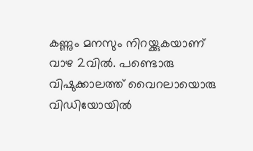കണ്ണും മനസും നിറയ്ക്കുകയാണ് വാഴ 2വില്‍. പണ്ടൊരു വിഷുക്കാലത്ത് വൈറലായൊരു വിഡിയോയില്‍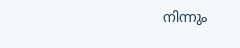നിന്നും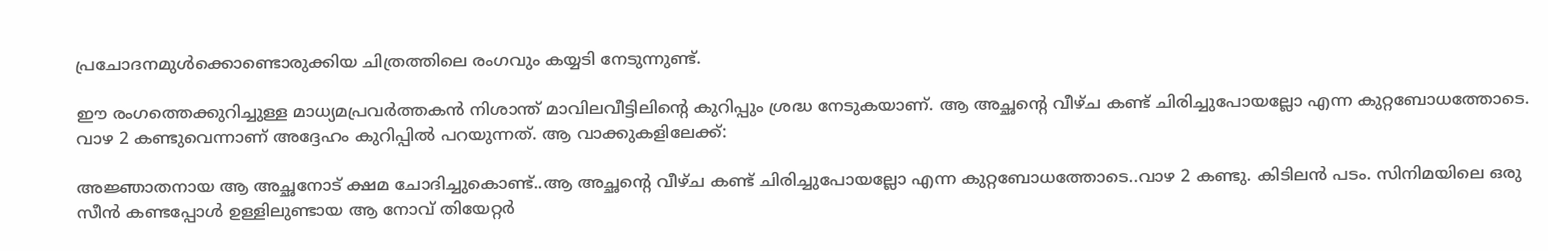പ്രചോദനമുള്‍ക്കൊണ്ടൊരുക്കിയ ചിത്രത്തിലെ രംഗവും കയ്യടി നേടുന്നുണ്ട്.

ഈ രംഗത്തെക്കുറിച്ചുള്ള മാധ്യമപ്രവര്‍ത്തകന്‍ നിശാന്ത് മാവിലവീട്ടിലിന്റെ കുറിപ്പും ശ്രദ്ധ നേടുകയാണ്. ആ അച്ഛന്റെ വീഴ്ച കണ്ട് ചിരിച്ചുപോയല്ലോ എന്ന കുറ്റബോധത്തോടെ. വാഴ 2 കണ്ടുവെന്നാണ് അദ്ദേഹം കുറിപ്പില്‍ പറയുന്നത്. ആ വാക്കുകളിലേക്ക്:

അജ്ഞാതനായ ആ അച്ഛനോട് ക്ഷമ ചോദിച്ചുകൊണ്ട്..ആ അച്ഛന്റെ വീഴ്ച കണ്ട് ചിരിച്ചുപോയല്ലോ എന്ന കുറ്റബോധത്തോടെ..വാഴ 2 കണ്ടു. കിടിലന്‍ പടം. സിനിമയിലെ ഒരു സീന്‍ കണ്ടപ്പോള്‍ ഉള്ളിലുണ്ടായ ആ നോവ് തിയേറ്റര്‍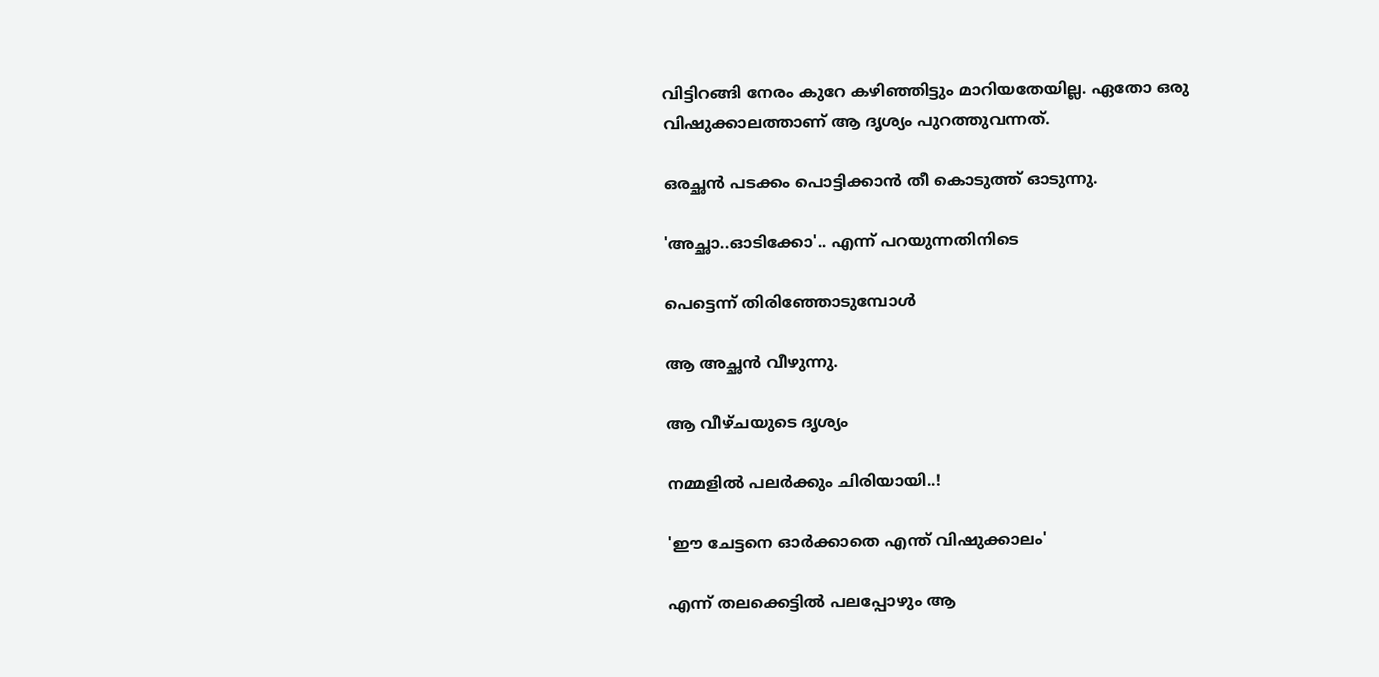വിട്ടിറങ്ങി നേരം കുറേ കഴിഞ്ഞിട്ടും മാറിയതേയില്ല. ഏതോ ഒരു വിഷുക്കാലത്താണ് ആ ദൃശ്യം പുറത്തുവന്നത്.

ഒരച്ഛന്‍ പടക്കം പൊട്ടിക്കാന്‍ തീ കൊടുത്ത് ഓടുന്നു.

'അച്ഛാ..ഓടിക്കോ'.. എന്ന് പറയുന്നതിനിടെ

പെട്ടെന്ന് തിരിഞ്ഞോടുമ്പോള്‍

ആ അച്ഛന്‍ വീഴുന്നു.

ആ വീഴ്ചയുടെ ദൃശ്യം

നമ്മളില്‍ പലര്‍ക്കും ചിരിയായി..!

'ഈ ചേട്ടനെ ഓര്‍ക്കാതെ എന്ത് വിഷുക്കാലം'

എന്ന് തലക്കെട്ടില്‍ പലപ്പോഴും ആ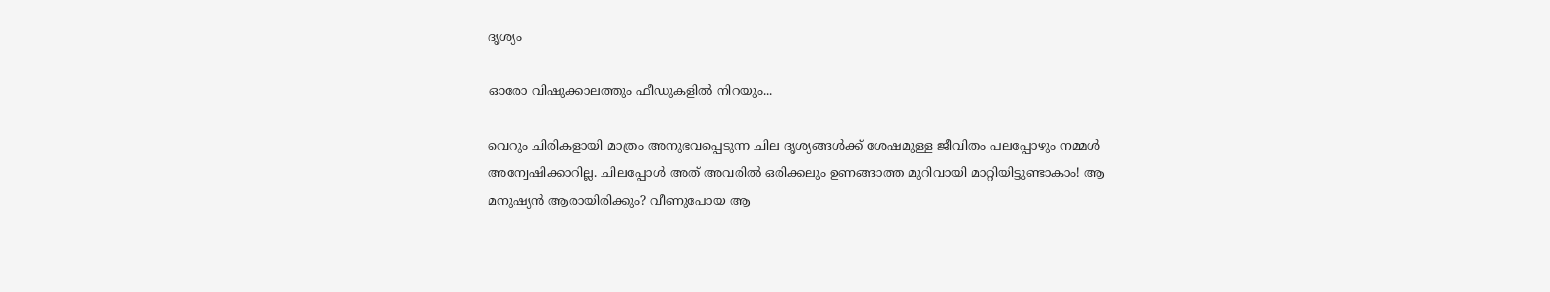ദൃശ്യം

ഓരോ വിഷുക്കാലത്തും ഫീഡുകളില്‍ നിറയും...

വെറും ചിരികളായി മാത്രം അനുഭവപ്പെടുന്ന ചില ദൃശ്യങ്ങള്‍ക്ക് ശേഷമുള്ള ജീവിതം പലപ്പോഴും നമ്മള്‍ അന്വേഷിക്കാറില്ല. ചിലപ്പോള്‍ അത് അവരില്‍ ഒരിക്കലും ഉണങ്ങാത്ത മുറിവായി മാറ്റിയിട്ടുണ്ടാകാം! ആ മനുഷ്യന്‍ ആരായിരിക്കും? വീണുപോയ ആ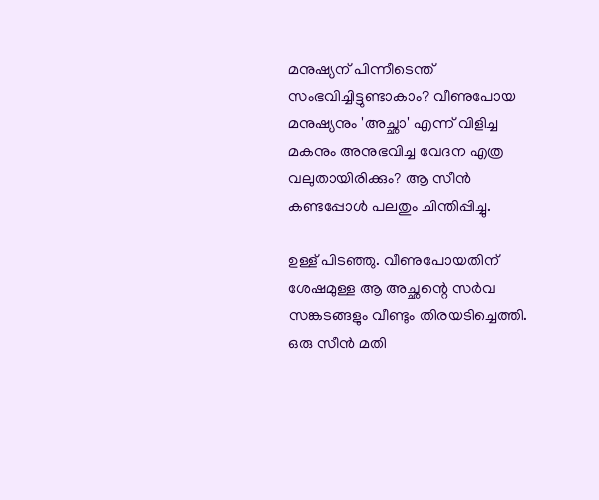മനുഷ്യന് പിന്നീടെന്ത് സംഭവിച്ചിട്ടുണ്ടാകാം? വീണുപോയ മനുഷ്യനും 'അച്ഛാ' എന്ന് വിളിച്ച മകനും അനുഭവിച്ച വേദന എത്ര വലുതായിരിക്കും? ആ സീന്‍ കണ്ടപ്പോള്‍ പലതും ചിന്തിപ്പിച്ചു.

ഉള്ള് പിടഞ്ഞു. വീണുപോയതിന് ശേഷമുള്ള ആ അച്ഛന്റെ സര്‍വ സങ്കടങ്ങളും വീണ്ടും തിരയടിച്ചെത്തി. ഒരു സീന്‍ മതി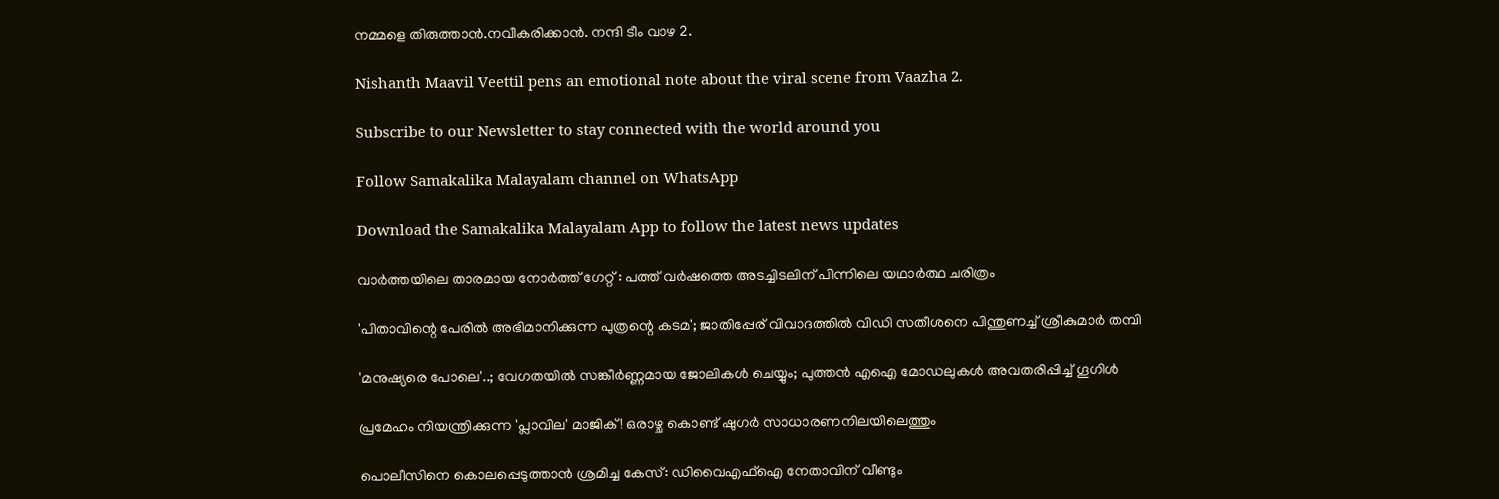നമ്മളെ തിരുത്താന്‍.നവീകരിക്കാന്‍. നന്ദി ടീം വാഴ 2.

Nishanth Maavil Veettil pens an emotional note about the viral scene from Vaazha 2.

Subscribe to our Newsletter to stay connected with the world around you

Follow Samakalika Malayalam channel on WhatsApp

Download the Samakalika Malayalam App to follow the latest news updates

വാർത്തയിലെ താരമായ നോർത്ത് ഗേറ്റ് : പത്ത് വർഷത്തെ അടച്ചിടലിന് പിന്നിലെ യഥാർത്ഥ ചരിത്രം

'പിതാവിന്റെ പേരില്‍ അഭിമാനിക്കുന്ന പുത്രന്റെ കടമ'; ജാതിപ്പേര് വിവാദത്തില്‍ വിഡി സതീശനെ പിന്തുണച്ച് ശ്രീകുമാര്‍ തമ്പി

'മനുഷ്യരെ പോലെ'..; വേഗതയില്‍ സങ്കീര്‍ണ്ണമായ ജോലികള്‍ ചെയ്യും; പുത്തന്‍ എഐ മോഡലുകള്‍ അവതരിപ്പിച്ച് ഗൂഗിള്‍

പ്രമേഹം നിയന്ത്രിക്കുന്ന 'പ്ലാവില' മാജിക് ! ഒരാഴ്ച കൊണ്ട് ഷുഗർ സാധാരണനിലയിലെത്തും

പൊലീസിനെ കൊലപ്പെടുത്താൻ ശ്രമിച്ച കേസ്: ഡിവൈഎഫ്ഐ നേതാവിന് വീണ്ടും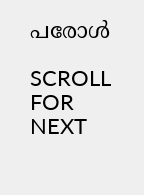പരോൾ

SCROLL FOR NEXT